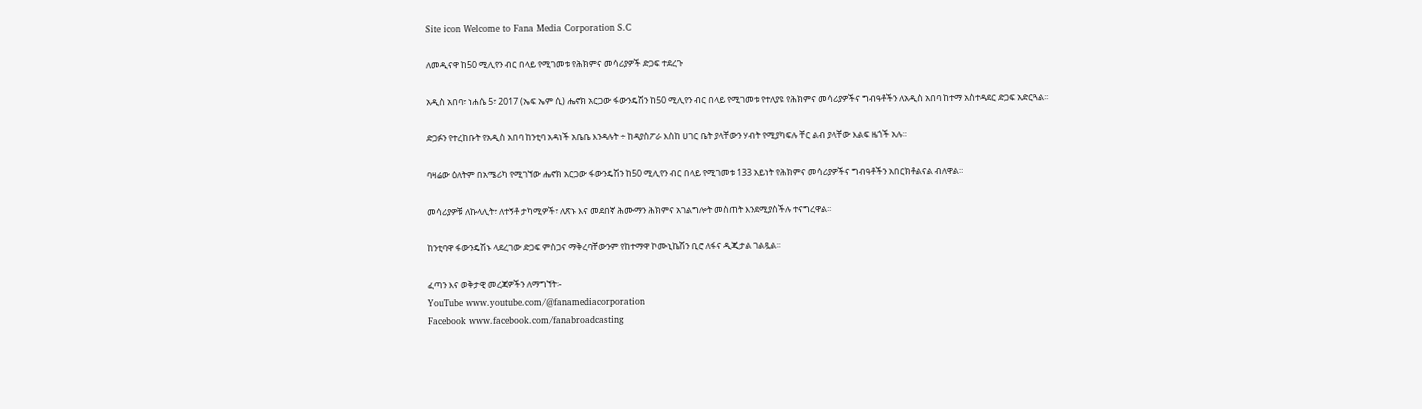Site icon Welcome to Fana Media Corporation S.C

ለመዲናዋ ከ50 ሚሊየን ብር በላይ የሚገመቱ የሕክምና መሳሪያዎች ድጋፍ ተደረጉ

አዲስ አበባ፣ ነሐሴ 5፣ 2017 (ኤፍ ኤም ሲ) ሔኖክ አርጋው ፋውንዴሽን ከ50 ሚሊየን ብር በላይ የሚገመቱ የተለያዩ የሕክምና መሳሪያዎችና ግብዓቶችን ለአዲስ አበባ ከተማ አስተዳደር ድጋፍ አድርጓል፡፡

ድጋፉን የተረከቡት የአዲስ አበባ ከንቲባ አዳነች አቤቤ እንዳሉት ÷ ከዳያስፖራ እስከ ሀገር ቤት ያላቸውን ሃብት የሚያካፍሉ ቸር ልብ ያላቸው እልፍ ዜጎች አሉ።

ባዛሬው ዕለትም በአሜሪካ የሚገኘው ሔኖክ አርጋው ፋውንዴሽን ከ50 ሚሊየን ብር በላይ የሚገመቱ 133 አይነት የሕክምና መሳሪያዎችና ግብዓቶችን አበርክቶልናል ብለዋል።

መሳሪያዎቹ ለኩላሊት፣ ለተኝቶ ታካሚዎች፣ ለጽኑ እና መደበኛ ሕሙማን ሕክምና አገልግሎት መስጠት እንደሚያስችሉ ተናግረዋል፡፡

ከንቲባዋ ፋውንዴሽኑ ላደረገው ድጋፍ ምስጋና ማቅረባቸውንም የከተማዋ ኮሙኒኬሽን ቢሮ ለፋና ዲጂታል ገልጿል፡፡

ፈጣን እና ወቅታዊ መረጃዎችን ለማግኘት፡-
YouTube www.youtube.com/@fanamediacorporation
Facebook www.facebook.com/fanabroadcasting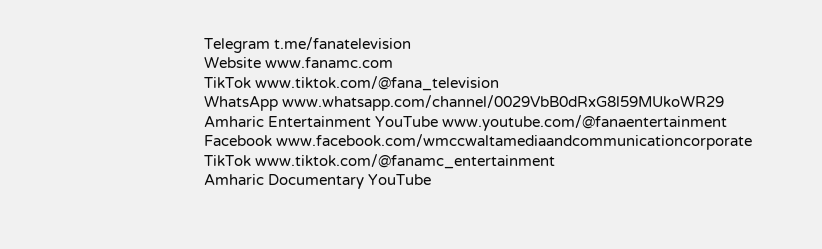Telegram t.me/fanatelevision
Website www.fanamc.com
TikTok www.tiktok.com/@fana_television
WhatsApp www.whatsapp.com/channel/0029VbB0dRxG8l59MUkoWR29
Amharic Entertainment YouTube www.youtube.com/@fanaentertainment
Facebook www.facebook.com/wmccwaltamediaandcommunicationcorporate
TikTok www.tiktok.com/@fanamc_entertainment
Amharic Documentary YouTube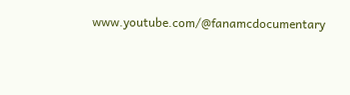www.youtube.com/@fanamcdocumentary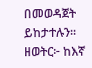በመወዳጀት ይከታተሉን፡፡
ዘወትር፦ ከእኛ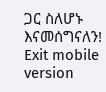ጋር ስለሆኑ እናመሰግናለን!
Exit mobile version